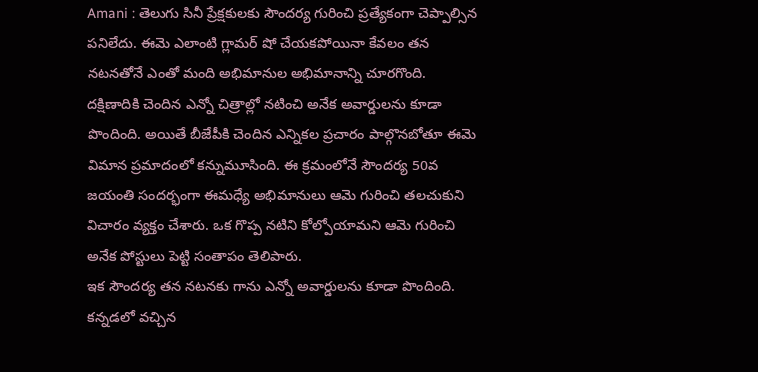Amani : తెలుగు సినీ ప్రేక్షకులకు సౌందర్య గురించి ప్రత్యేకంగా చెప్పాల్సిన పనిలేదు. ఈమె ఎలాంటి గ్లామర్ షో చేయకపోయినా కేవలం తన నటనతోనే ఎంతో మంది అభిమానుల అభిమానాన్ని చూరగొంది. దక్షిణాదికి చెందిన ఎన్నో చిత్రాల్లో నటించి అనేక అవార్డులను కూడా పొందింది. అయితే బీజేపీకి చెందిన ఎన్నికల ప్రచారం పాల్గొనబోతూ ఈమె విమాన ప్రమాదంలో కన్నుమూసింది. ఈ క్రమంలోనే సౌందర్య 50వ జయంతి సందర్భంగా ఈమధ్యే అభిమానులు ఆమె గురించి తలచుకుని విచారం వ్యక్తం చేశారు. ఒక గొప్ప నటిని కోల్పోయామని ఆమె గురించి అనేక పోస్టులు పెట్టి సంతాపం తెలిపారు.
ఇక సౌందర్య తన నటనకు గాను ఎన్నో అవార్డులను కూడా పొందింది. కన్నడలో వచ్చిన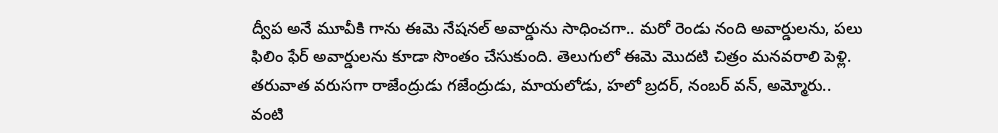ద్వీప అనే మూవీకి గాను ఈమె నేషనల్ అవార్డును సాధించగా.. మరో రెండు నంది అవార్డులను, పలు ఫిలిం ఫేర్ అవార్డులను కూడా సొంతం చేసుకుంది. తెలుగులో ఈమె మొదటి చిత్రం మనవరాలి పెళ్లి. తరువాత వరుసగా రాజేంద్రుడు గజేంద్రుడు, మాయలోడు, హలో బ్రదర్, నంబర్ వన్, అమ్మోరు.. వంటి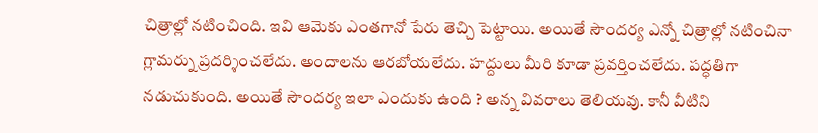చిత్రాల్లో నటించింది. ఇవి ఆమెకు ఎంతగానో పేరు తెచ్చి పెట్టాయి. అయితే సౌందర్య ఎన్నో చిత్రాల్లో నటించినా గ్లామర్ను ప్రదర్శించలేదు. అందాలను ఆరబోయలేదు. హద్దులు మీరి కూడా ప్రవర్తించలేదు. పద్ధతిగా నడుచుకుంది. అయితే సౌందర్య ఇలా ఎందుకు ఉంది ? అన్న వివరాలు తెలియవు. కానీ వీటిని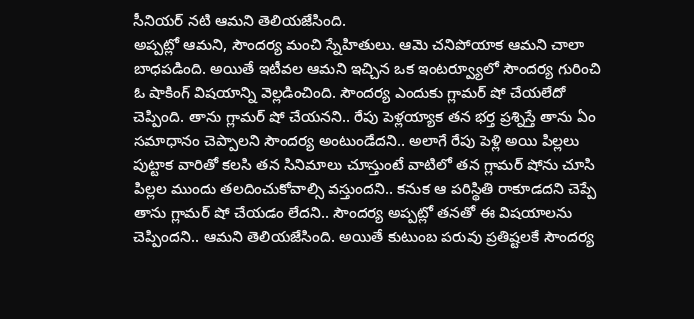సీనియర్ నటి ఆమని తెలియజేసింది.
అప్పట్లో ఆమని, సౌందర్య మంచి స్నేహితులు. ఆమె చనిపోయాక ఆమని చాలా బాధపడింది. అయితే ఇటీవల ఆమని ఇచ్చిన ఒక ఇంటర్వ్యూలో సౌందర్య గురించి ఓ షాకింగ్ విషయాన్ని వెల్లడించింది. సౌందర్య ఎందుకు గ్లామర్ షో చేయలేదో చెప్పింది. తాను గ్లామర్ షో చేయనని.. రేపు పెళ్లయ్యాక తన భర్త ప్రశ్నిస్తే తాను ఏం సమాధానం చెప్పాలని సౌందర్య అంటుండేదని.. అలాగే రేపు పెళ్లి అయి పిల్లలు పుట్టాక వారితో కలసి తన సినిమాలు చూస్తుంటే వాటిలో తన గ్లామర్ షోను చూసి పిల్లల ముందు తలదించుకోవాల్సి వస్తుందని.. కనుక ఆ పరిస్థితి రాకూడదని చెప్పే తాను గ్లామర్ షో చేయడం లేదని.. సౌందర్య అప్పట్లో తనతో ఈ విషయాలను చెప్పిందని.. ఆమని తెలియజేసింది. అయితే కుటుంబ పరువు ప్రతిష్టలకే సౌందర్య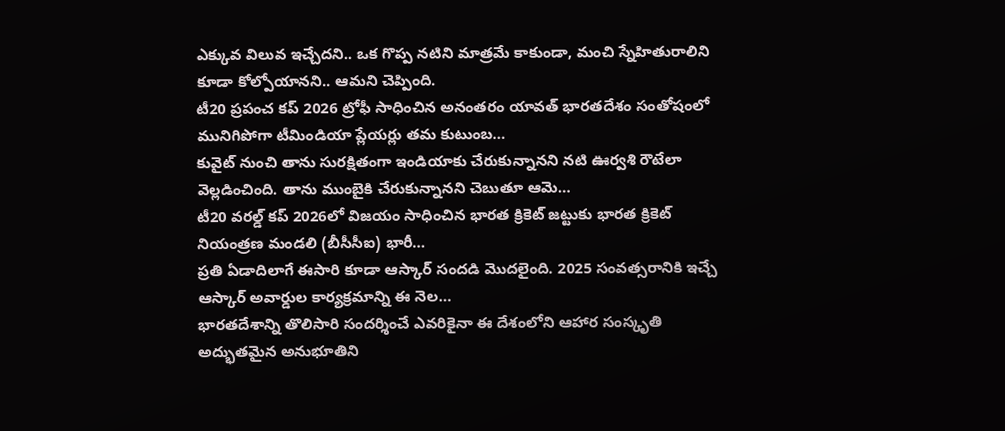ఎక్కువ విలువ ఇచ్చేదని.. ఒక గొప్ప నటిని మాత్రమే కాకుండా, మంచి స్నేహితురాలిని కూడా కోల్పోయానని.. ఆమని చెప్పింది.
టీ20 ప్రపంచ కప్ 2026 ట్రోఫీ సాధించిన అనంతరం యావత్ భారతదేశం సంతోషంలో మునిగిపోగా టీమిండియా ప్లేయర్లు తమ కుటుంబ…
కువైట్ నుంచి తాను సురక్షితంగా ఇండియాకు చేరుకున్నానని నటి ఊర్వశి రౌటేలా వెల్లడించింది. తాను ముంబైకి చేరుకున్నానని చెబుతూ ఆమె…
టీ20 వరల్డ్ కప్ 2026లో విజయం సాధించిన భారత క్రికెట్ జట్టుకు భారత క్రికెట్ నియంత్రణ మండలి (బీసీసీఐ) భారీ…
ప్రతి ఏడాదిలాగే ఈసారి కూడా ఆస్కార్ సందడి మొదలైంది. 2025 సంవత్సరానికి ఇచ్చే ఆస్కార్ అవార్డుల కార్యక్రమాన్ని ఈ నెల…
భారతదేశాన్ని తొలిసారి సందర్శించే ఎవరికైనా ఈ దేశంలోని ఆహార సంస్కృతి అద్భుతమైన అనుభూతిని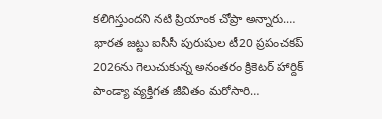కలిగిస్తుందని నటి ప్రియాంక చోప్రా అన్నారు.…
భారత జట్టు ఐసీసీ పురుషుల టీ20 ప్రపంచకప్ 2026ను గెలుచుకున్న అనంతరం క్రికెటర్ హార్దిక్ పాండ్యా వ్యక్తిగత జీవితం మరోసారి…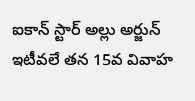ఐకాన్ స్టార్ అల్లు అర్జున్ ఇటీవలే తన 15వ వివాహ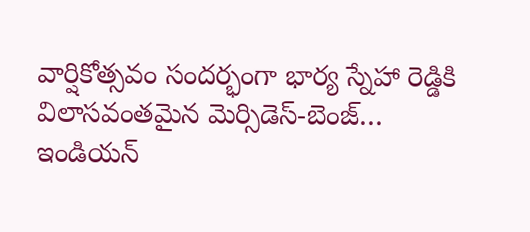వార్షికోత్సవం సందర్భంగా భార్య స్నేహా రెడ్డికి విలాసవంతమైన మెర్సిడెస్-బెంజ్…
ఇండియన్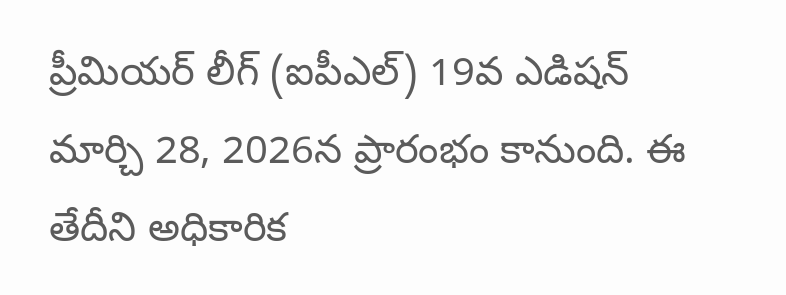ప్రీమియర్ లీగ్ (ఐపీఎల్) 19వ ఎడిషన్ మార్చి 28, 2026న ప్రారంభం కానుంది. ఈ తేదీని అధికారిక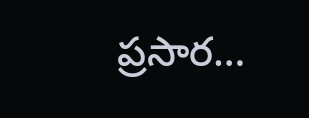ప్రసార…